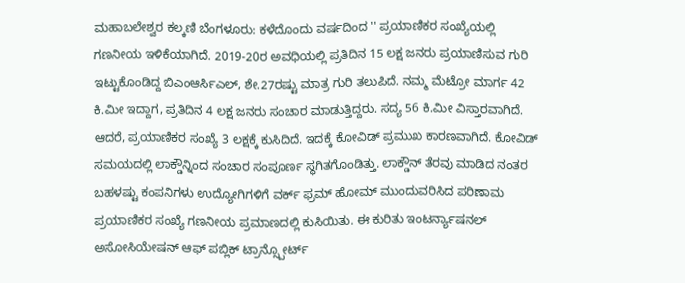ಮಹಾಬಲೇಶ್ವರ ಕಲ್ಕಣಿ ಬೆಂಗಳೂರು: ಕಳೆದೊಂದು ವರ್ಷದಿಂದ '' ಪ್ರಯಾಣಿಕರ ಸಂಖ್ಯೆಯಲ್ಲಿ ಗಣನೀಯ ಇಳಿಕೆಯಾಗಿದೆ. 2019-20ರ ಅವಧಿಯಲ್ಲಿ ಪ್ರತಿದಿನ 15 ಲಕ್ಷ ಜನರು ಪ್ರಯಾಣಿಸುವ ಗುರಿ ಇಟ್ಟುಕೊಂಡಿದ್ದ ಬಿಎಂಆರ್ಸಿಎಲ್, ಶೇ.27ರಷ್ಟು ಮಾತ್ರ ಗುರಿ ತಲುಪಿದೆ. ನಮ್ಮ ಮೆಟ್ರೋ ಮಾರ್ಗ 42 ಕಿ.ಮೀ ಇದ್ದಾಗ, ಪ್ರತಿದಿನ 4 ಲಕ್ಷ ಜನರು ಸಂಚಾರ ಮಾಡುತ್ತಿದ್ದರು. ಸದ್ಯ 56 ಕಿ.ಮೀ ವಿಸ್ತಾರವಾಗಿದೆ. ಆದರೆ, ಪ್ರಯಾಣಿಕರ ಸಂಖ್ಯೆ 3 ಲಕ್ಷಕ್ಕೆ ಕುಸಿದಿದೆ. ಇದಕ್ಕೆ ಕೋವಿಡ್ ಪ್ರಮುಖ ಕಾರಣವಾಗಿದೆ. ಕೋವಿಡ್ ಸಮಯದಲ್ಲಿ ಲಾಕ್ಡೌನ್ನಿಂದ ಸಂಚಾರ ಸಂಪೂರ್ಣ ಸ್ಥಗಿತಗೊಂಡಿತ್ತು. ಲಾಕ್ಡೌನ್ ತೆರವು ಮಾಡಿದ ನಂತರ ಬಹಳಷ್ಟು ಕಂಪನಿಗಳು ಉದ್ಯೋಗಿಗಳಿಗೆ ವರ್ಕ್ ಫ್ರಮ್ ಹೋಮ್ ಮುಂದುವರಿಸಿದ ಪರಿಣಾಮ ಪ್ರಯಾಣಿಕರ ಸಂಖ್ಯೆ ಗಣನೀಯ ಪ್ರಮಾಣದಲ್ಲಿ ಕುಸಿಯಿತು. ಈ ಕುರಿತು ಇಂಟರ್ನ್ಯಾಷನಲ್ ಅಸೋಸಿಯೇಷನ್ ಆಫ್ ಪಬ್ಲಿಕ್ ಟ್ರಾನ್ಸ್ಪೋರ್ಟ್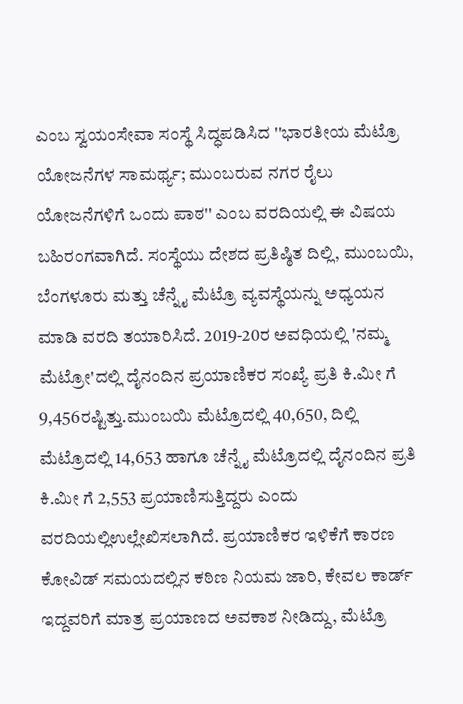ಎಂಬ ಸ್ವಯಂಸೇವಾ ಸಂಸ್ಥೆ ಸಿದ್ಧಪಡಿಸಿದ ''ಭಾರತೀಯ ಮೆಟ್ರೊ ಯೋಜನೆಗಳ ಸಾಮರ್ಥ್ಯ; ಮುಂಬರುವ ನಗರ ರೈಲು ಯೋಜನೆಗಳಿಗೆ ಒಂದು ಪಾಠ'' ಎಂಬ ವರದಿಯಲ್ಲಿ ಈ ವಿಷಯ ಬಹಿರಂಗವಾಗಿದೆ. ಸಂಸ್ಥೆಯು ದೇಶದ ಪ್ರತಿಷ್ಠಿತ ದಿಲ್ಲಿ, ಮುಂಬಯಿ, ಬೆಂಗಳೂರು ಮತ್ತು ಚೆನ್ನೈ ಮೆಟ್ರೊ ವ್ಯವಸ್ಥೆಯನ್ನು ಅಧ್ಯಯನ ಮಾಡಿ ವರದಿ ತಯಾರಿಸಿದೆ. 2019-20ರ ಅವಧಿಯಲ್ಲಿ 'ನಮ್ಮ ಮೆಟ್ರೋ'ದಲ್ಲಿ ದೈನಂದಿನ ಪ್ರಯಾಣಿಕರ ಸಂಖ್ಯೆ ಪ್ರತಿ ಕಿ.ಮೀ ಗೆ 9,456ರಷ್ಟಿತ್ತು.ಮುಂಬಯಿ ಮೆಟ್ರೊದಲ್ಲಿ 40,650, ದಿಲ್ಲಿ ಮೆಟ್ರೊದಲ್ಲಿ 14,653 ಹಾಗೂ ಚೆನ್ನೈ ಮೆಟ್ರೊದಲ್ಲಿ ದೈನಂದಿನ ಪ್ರತಿ ಕಿ.ಮೀ ಗೆ 2,553 ಪ್ರಯಾಣಿಸುತ್ತಿದ್ದರು ಎಂದು ವರದಿಯಲ್ಲಿಉಲ್ಲೇಖಿಸಲಾಗಿದೆ. ಪ್ರಯಾಣಿಕರ ಇಳಿಕೆಗೆ ಕಾರಣ ಕೋವಿಡ್ ಸಮಯದಲ್ಲಿನ ಕಠಿಣ ನಿಯಮ ಜಾರಿ, ಕೇವಲ ಕಾರ್ಡ್ ಇದ್ದವರಿಗೆ ಮಾತ್ರ ಪ್ರಯಾಣದ ಅವಕಾಶ ನೀಡಿದ್ದು, ಮೆಟ್ರೊ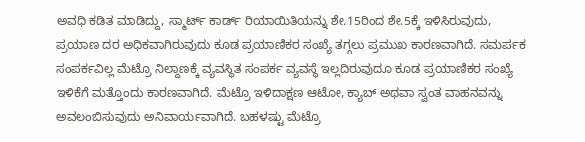ಅವಧಿ ಕಡಿತ ಮಾಡಿದ್ದು, ಸ್ಮಾರ್ಟ್ ಕಾರ್ಡ್ ರಿಯಾಯಿತಿಯನ್ನು ಶೇ.15ರಿಂದ ಶೇ.5ಕ್ಕೆ ಇಳಿಸಿರುವುದು, ಪ್ರಯಾಣ ದರ ಅಧಿಕವಾಗಿರುವುದು ಕೂಡ ಪ್ರಯಾಣಿಕರ ಸಂಖ್ಯೆ ತಗ್ಗಲು ಪ್ರಮುಖ ಕಾರಣವಾಗಿದೆ. ಸಮರ್ಪಕ ಸಂಪರ್ಕವಿಲ್ಲ ಮೆಟ್ರೊ ನಿಲ್ದಾಣಕ್ಕೆ ವ್ಯವಸ್ಥಿತ ಸಂಪರ್ಕ ವ್ಯವಸ್ಥೆ ಇಲ್ಲದಿರುವುದೂ ಕೂಡ ಪ್ರಯಾಣಿಕರ ಸಂಖ್ಯೆ ಇಳಿಕೆಗೆ ಮತ್ತೊಂದು ಕಾರಣವಾಗಿದೆ. ಮೆಟ್ರೊ ಇಳಿದಾಕ್ಷಣ ಆಟೋ, ಕ್ಯಾಬ್ ಅಥವಾ ಸ್ವಂತ ವಾಹನವನ್ನು ಅವಲಂಬಿಸುವುದು ಅನಿವಾರ್ಯವಾಗಿದೆ. ಬಹಳಷ್ಟು ಮೆಟ್ರೊ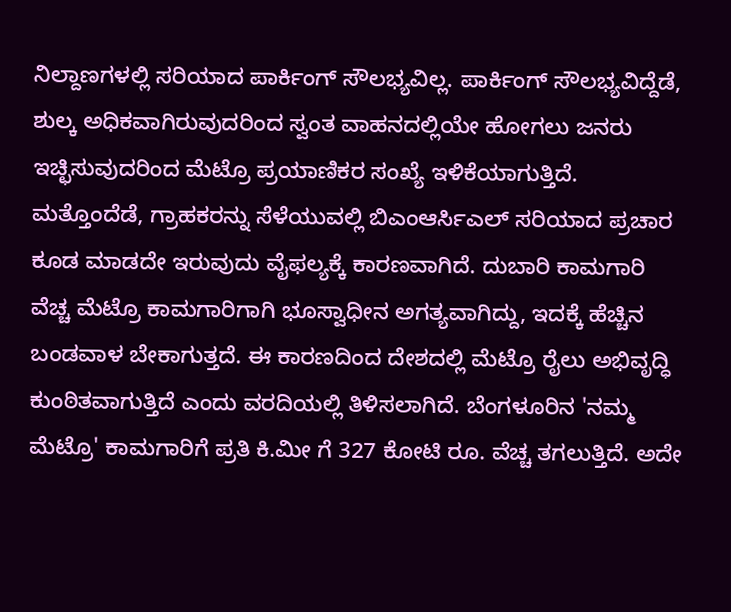ನಿಲ್ದಾಣಗಳಲ್ಲಿ ಸರಿಯಾದ ಪಾರ್ಕಿಂಗ್ ಸೌಲಭ್ಯವಿಲ್ಲ. ಪಾರ್ಕಿಂಗ್ ಸೌಲಭ್ಯವಿದ್ದೆಡೆ, ಶುಲ್ಕ ಅಧಿಕವಾಗಿರುವುದರಿಂದ ಸ್ವಂತ ವಾಹನದಲ್ಲಿಯೇ ಹೋಗಲು ಜನರು ಇಚ್ಛಿಸುವುದರಿಂದ ಮೆಟ್ರೊ ಪ್ರಯಾಣಿಕರ ಸಂಖ್ಯೆ ಇಳಿಕೆಯಾಗುತ್ತಿದೆ. ಮತ್ತೊಂದೆಡೆ, ಗ್ರಾಹಕರನ್ನು ಸೆಳೆಯುವಲ್ಲಿ ಬಿಎಂಆರ್ಸಿಎಲ್ ಸರಿಯಾದ ಪ್ರಚಾರ ಕೂಡ ಮಾಡದೇ ಇರುವುದು ವೈಫಲ್ಯಕ್ಕೆ ಕಾರಣವಾಗಿದೆ. ದುಬಾರಿ ಕಾಮಗಾರಿ ವೆಚ್ಚ ಮೆಟ್ರೊ ಕಾಮಗಾರಿಗಾಗಿ ಭೂಸ್ವಾಧೀನ ಅಗತ್ಯವಾಗಿದ್ದು, ಇದಕ್ಕೆ ಹೆಚ್ಚಿನ ಬಂಡವಾಳ ಬೇಕಾಗುತ್ತದೆ. ಈ ಕಾರಣದಿಂದ ದೇಶದಲ್ಲಿ ಮೆಟ್ರೊ ರೈಲು ಅಭಿವೃದ್ಧಿ ಕುಂಠಿತವಾಗುತ್ತಿದೆ ಎಂದು ವರದಿಯಲ್ಲಿ ತಿಳಿಸಲಾಗಿದೆ. ಬೆಂಗಳೂರಿನ 'ನಮ್ಮ ಮೆಟ್ರೊ' ಕಾಮಗಾರಿಗೆ ಪ್ರತಿ ಕಿ.ಮೀ ಗೆ 327 ಕೋಟಿ ರೂ. ವೆಚ್ಚ ತಗಲುತ್ತಿದೆ. ಅದೇ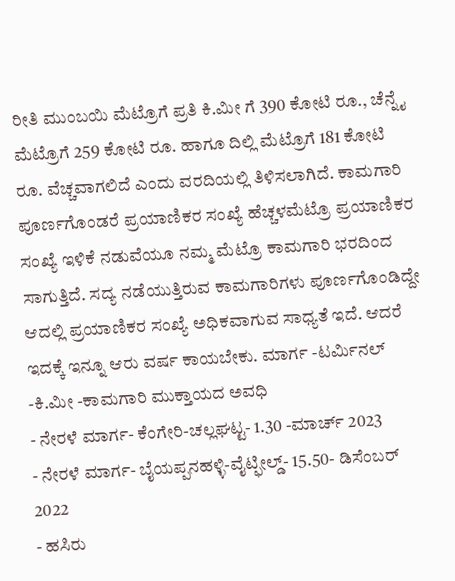ರೀತಿ ಮುಂಬಯಿ ಮೆಟ್ರೊಗೆ ಪ್ರತಿ ಕಿ.ಮೀ ಗೆ 390 ಕೋಟಿ ರೂ., ಚೆನ್ನೈ ಮೆಟ್ರೊಗೆ 259 ಕೋಟಿ ರೂ. ಹಾಗೂ ದಿಲ್ಲಿ ಮೆಟ್ರೊಗೆ 181 ಕೋಟಿ ರೂ. ವೆಚ್ಚವಾಗಲಿದೆ ಎಂದು ವರದಿಯಲ್ಲಿ ತಿಳಿಸಲಾಗಿದೆ. ಕಾಮಗಾರಿ ಪೂರ್ಣಗೊಂಡರೆ ಪ್ರಯಾಣಿಕರ ಸಂಖ್ಯೆ ಹೆಚ್ಚಳಮೆಟ್ರೊ ಪ್ರಯಾಣಿಕರ ಸಂಖ್ಯೆ ಇಳಿಕೆ ನಡುವೆಯೂ ನಮ್ಮ ಮೆಟ್ರೊ ಕಾಮಗಾರಿ ಭರದಿಂದ ಸಾಗುತ್ತಿದೆ. ಸದ್ಯ ನಡೆಯುತ್ತಿರುವ ಕಾಮಗಾರಿಗಳು ಪೂರ್ಣಗೊಂಡಿದ್ದೇ ಆದಲ್ಲಿ ಪ್ರಯಾಣಿಕರ ಸಂಖ್ಯೆ ಅಧಿಕವಾಗುವ ಸಾಧ್ಯತೆ ಇದೆ. ಆದರೆ ಇದಕ್ಕೆ ಇನ್ನೂ ಆರು ವರ್ಷ ಕಾಯಬೇಕು. ಮಾರ್ಗ -ಟರ್ಮಿನಲ್ -ಕಿ.ಮೀ -ಕಾಮಗಾರಿ ಮುಕ್ತಾಯದ ಅವಧಿ
- ನೇರಳೆ ಮಾರ್ಗ- ಕೆಂಗೇರಿ-ಚಲ್ಲಘಟ್ಟ- 1.30 -ಮಾರ್ಚ್ 2023
- ನೇರಳೆ ಮಾರ್ಗ- ಬೈಯಪ್ಪನಹಳ್ಳಿ-ವೈಟ್ಫೀಲ್ಡ್- 15.50- ಡಿಸೆಂಬರ್ 2022
- ಹಸಿರು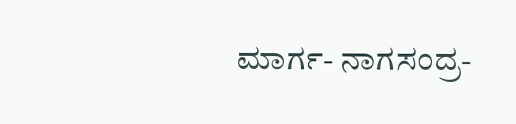ಮಾರ್ಗ- ನಾಗಸಂದ್ರ-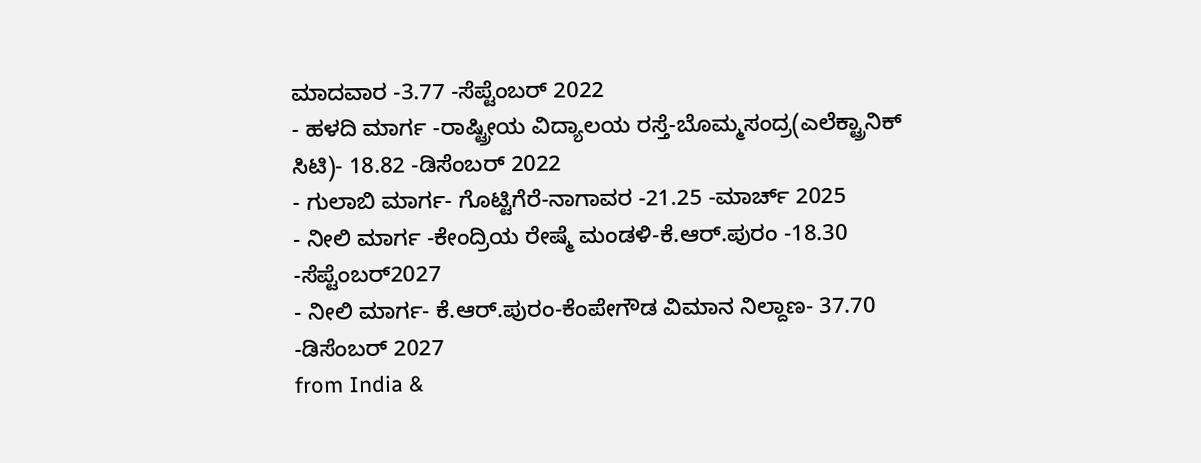ಮಾದವಾರ -3.77 -ಸೆಪ್ಟೆಂಬರ್ 2022
- ಹಳದಿ ಮಾರ್ಗ -ರಾಷ್ಟ್ರೀಯ ವಿದ್ಯಾಲಯ ರಸ್ತೆ-ಬೊಮ್ಮಸಂದ್ರ(ಎಲೆಕ್ಟ್ರಾನಿಕ್ ಸಿಟಿ)- 18.82 -ಡಿಸೆಂಬರ್ 2022
- ಗುಲಾಬಿ ಮಾರ್ಗ- ಗೊಟ್ಟಿಗೆರೆ-ನಾಗಾವರ -21.25 -ಮಾರ್ಚ್ 2025
- ನೀಲಿ ಮಾರ್ಗ -ಕೇಂದ್ರಿಯ ರೇಷ್ಮೆ ಮಂಡಳಿ-ಕೆ.ಆರ್.ಪುರಂ -18.30 -ಸೆಪ್ಟೆಂಬರ್2027
- ನೀಲಿ ಮಾರ್ಗ- ಕೆ.ಆರ್.ಪುರಂ-ಕೆಂಪೇಗೌಡ ವಿಮಾನ ನಿಲ್ದಾಣ- 37.70 -ಡಿಸೆಂಬರ್ 2027
from India &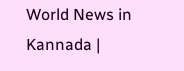World News in Kannada |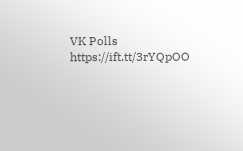VK Polls https://ift.tt/3rYQpOO